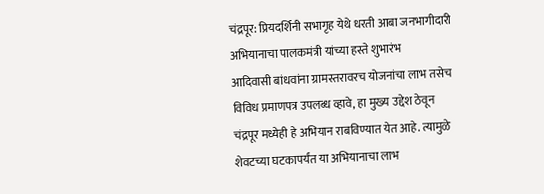चंद्रपूर: प्रियदर्शिनी सभागृह येथे धरती आबा जनभागीदारी अभियानाचा पालकमंत्री यांच्या हस्ते शुभारंभ
आदिवासी बांधवांना ग्रामस्तरावरच योजनांचा लाभ तसेच विविध प्रमाणपत्र उपलब्ध व्हावे, हा मुख्य उद्देश ठेवून चंद्रपूर मध्येही हे अभियान राबविण्यात येत आहे. त्यामुळे शेवटच्या घटकापर्यंत या अभियानाचा लाभ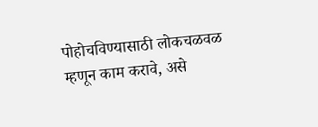पोहोचविण्यासाठी लोकचळवळ म्हणून काम करावे, असे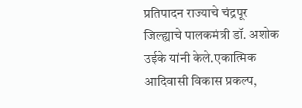प्रतिपादन राज्याचे चंद्रपूर जिल्ह्याचे पालकमंत्री डॉ. अशोक उईके यांनी केले.एकात्मिक आदिवासी विकास प्रकल्प,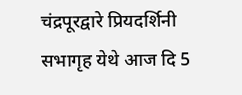चंद्रपूरद्वारे प्रियदर्शिनी सभागृह येथे आज दि 5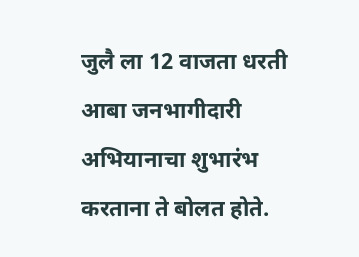जुलै ला 12 वाजता धरती आबा जनभागीदारी अभियानाचा शुभारंभ करताना ते बोलत होते.